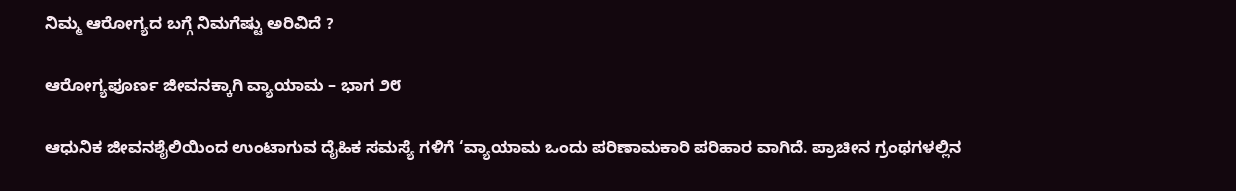ನಿಮ್ಮ ಆರೋಗ್ಯದ ಬಗ್ಗೆ ನಿಮಗೆಷ್ಟು ಅರಿವಿದೆ ?

ಆರೋಗ್ಯಪೂರ್ಣ ಜೀವನಕ್ಕಾಗಿ ವ್ಯಾಯಾಮ – ಭಾಗ ೨೮

ಆಧುನಿಕ ಜೀವನಶೈಲಿಯಿಂದ ಉಂಟಾಗುವ ದೈಹಿಕ ಸಮಸ್ಯೆ ಗಳಿಗೆ ‘ವ್ಯಾಯಾಮ ಒಂದು ಪರಿಣಾಮಕಾರಿ ಪರಿಹಾರ ವಾಗಿದೆ. ಪ್ರಾಚೀನ ಗ್ರಂಥಗಳಲ್ಲಿನ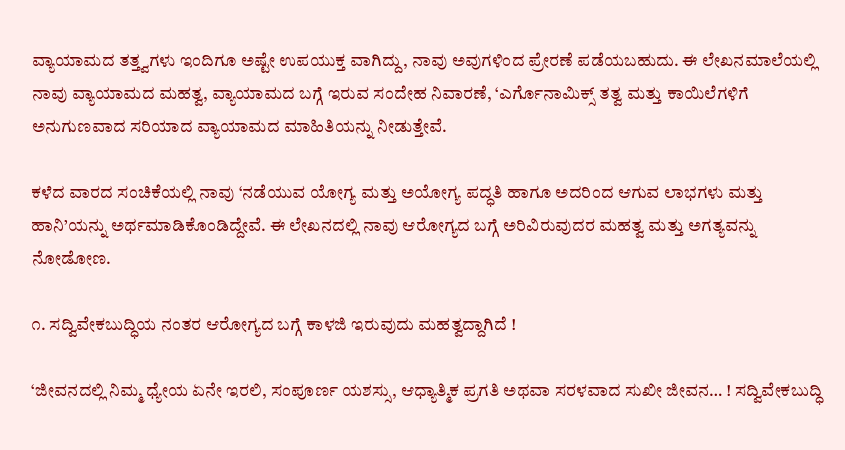ವ್ಯಾಯಾಮದ ತತ್ತ್ವಗಳು ಇಂದಿಗೂ ಅಷ್ಟೇ ಉಪಯುಕ್ತ ವಾಗಿದ್ದು, ನಾವು ಅವುಗಳಿಂದ ಪ್ರೇರಣೆ ಪಡೆಯಬಹುದು. ಈ ಲೇಖನಮಾಲೆಯಲ್ಲಿ ನಾವು ವ್ಯಾಯಾಮದ ಮಹತ್ವ, ವ್ಯಾಯಾಮದ ಬಗ್ಗೆ ಇರುವ ಸಂದೇಹ ನಿವಾರಣೆ, ‘ಎರ್ಗೊನಾಮಿಕ್ಸ್ ತತ್ವ ಮತ್ತು ಕಾಯಿಲೆಗಳಿಗೆ ಅನುಗುಣವಾದ ಸರಿಯಾದ ವ್ಯಾಯಾಮದ ಮಾಹಿತಿಯನ್ನು ನೀಡುತ್ತೇವೆ.

ಕಳೆದ ವಾರದ ಸಂಚಿಕೆಯಲ್ಲಿ ನಾವು ‘ನಡೆಯುವ ಯೋಗ್ಯ ಮತ್ತು ಅಯೋಗ್ಯ ಪದ್ಧತಿ ಹಾಗೂ ಅದರಿಂದ ಆಗುವ ಲಾಭಗಳು ಮತ್ತು ಹಾನಿ’ಯನ್ನು ಅರ್ಥಮಾಡಿಕೊಂಡಿದ್ದೇವೆ. ಈ ಲೇಖನದಲ್ಲಿ ನಾವು ಆರೋಗ್ಯದ ಬಗ್ಗೆ ಅರಿವಿರುವುದರ ಮಹತ್ವ ಮತ್ತು ಅಗತ್ಯವನ್ನು ನೋಡೋಣ.

೧. ಸದ್ವಿವೇಕಬುದ್ಧಿಯ ನಂತರ ಆರೋಗ್ಯದ ಬಗ್ಗೆ ಕಾಳಜಿ ಇರುವುದು ಮಹತ್ವದ್ದಾಗಿದೆ !

‘ಜೀವನದಲ್ಲಿ ನಿಮ್ಮ ಧ್ಯೇಯ ಏನೇ ಇರಲಿ, ಸಂಪೂರ್ಣ ಯಶಸ್ಸು, ಆಧ್ಯಾತ್ಮಿಕ ಪ್ರಗತಿ ಅಥವಾ ಸರಳವಾದ ಸುಖೀ ಜೀವನ… ! ಸದ್ವಿವೇಕಬುದ್ಧಿ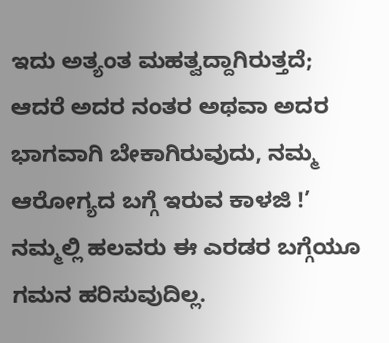ಇದು ಅತ್ಯಂತ ಮಹತ್ವದ್ದಾಗಿರುತ್ತದೆ; ಆದರೆ ಅದರ ನಂತರ ಅಥವಾ ಅದರ ಭಾಗವಾಗಿ ಬೇಕಾಗಿರುವುದು, ನಮ್ಮ ಆರೋಗ್ಯದ ಬಗ್ಗೆ ಇರುವ ಕಾಳಜಿ !’ ನಮ್ಮಲ್ಲಿ ಹಲವರು ಈ ಎರಡರ ಬಗ್ಗೆಯೂ ಗಮನ ಹರಿಸುವುದಿಲ್ಲ.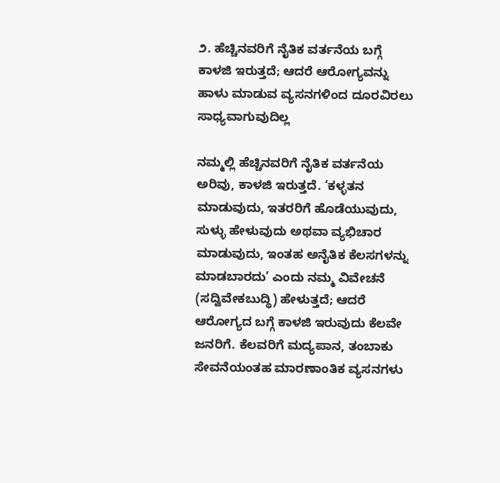೨. ಹೆಚ್ಚಿನವರಿಗೆ ನೈತಿಕ ವರ್ತನೆಯ ಬಗ್ಗೆ ಕಾಳಜಿ ಇರುತ್ತದೆ; ಆದರೆ ಆರೋಗ್ಯವನ್ನು ಹಾಳು ಮಾಡುವ ವ್ಯಸನಗಳಿಂದ ದೂರವಿರಲು ಸಾಧ್ಯವಾಗುವುದಿಲ್ಲ

ನಮ್ಮಲ್ಲಿ ಹೆಚ್ಚಿನವರಿಗೆ ನೈತಿಕ ವರ್ತನೆಯ ಅರಿವು, ಕಾಳಜಿ ಇರುತ್ತದೆ. ‘ಕಳ್ಳತನ ಮಾಡುವುದು, ಇತರರಿಗೆ ಹೊಡೆಯುವುದು, ಸುಳ್ಳು ಹೇಳುವುದು ಅಥವಾ ವ್ಯಭಿಚಾರ ಮಾಡುವುದು, ಇಂತಹ ಅನೈತಿಕ ಕೆಲಸಗಳನ್ನು ಮಾಡಬಾರದು’ ಎಂದು ನಮ್ಮ ವಿವೇಚನೆ (ಸದ್ವಿವೇಕಬುದ್ಧಿ) ಹೇಳುತ್ತದೆ; ಆದರೆ ಆರೋಗ್ಯದ ಬಗ್ಗೆ ಕಾಳಜಿ ಇರುವುದು ಕೆಲವೇ ಜನರಿಗೆ. ಕೆಲವರಿಗೆ ಮದ್ಯಪಾನ, ತಂಬಾಕು ಸೇವನೆಯಂತಹ ಮಾರಣಾಂತಿಕ ವ್ಯಸನಗಳು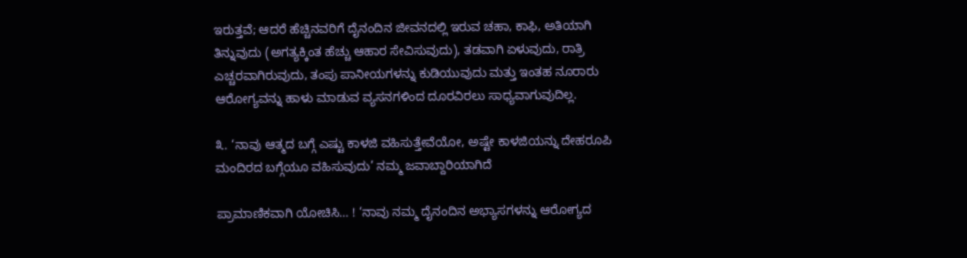ಇರುತ್ತವೆ; ಆದರೆ ಹೆಚ್ಚಿನವರಿಗೆ ದೈನಂದಿನ ಜೀವನದಲ್ಲಿ ಇರುವ ಚಹಾ, ಕಾಫಿ, ಅತಿಯಾಗಿ ತಿನ್ನುವುದು (ಅಗತ್ಯಕ್ಕಿಂತ ಹೆಚ್ಚು ಆಹಾರ ಸೇವಿಸುವುದು), ತಡವಾಗಿ ಏಳುವುದು, ರಾತ್ರಿ ಎಚ್ಚರವಾಗಿರುವುದು, ತಂಪು ಪಾನೀಯಗಳನ್ನು ಕುಡಿಯುವುದು ಮತ್ತು ಇಂತಹ ನೂರಾರು ಆರೋಗ್ಯವನ್ನು ಹಾಳು ಮಾಡುವ ವ್ಯಸನಗಳಿಂದ ದೂರವಿರಲು ಸಾಧ್ಯವಾಗುವುದಿಲ್ಲ.

೩. ‘ನಾವು ಆತ್ಮದ ಬಗ್ಗೆ ಎಷ್ಟು ಕಾಳಜಿ ವಹಿಸುತ್ತೇವೆಯೋ, ಅಷ್ಟೇ ಕಾಳಜಿಯನ್ನು ದೇಹರೂಪಿ ಮಂದಿರದ ಬಗ್ಗೆಯೂ ವಹಿಸುವುದು’ ನಮ್ಮ ಜವಾಬ್ದಾರಿಯಾಗಿದೆ

ಪ್ರಾಮಾಣಿಕವಾಗಿ ಯೋಚಿಸಿ… ! ‘ನಾವು ನಮ್ಮ ದೈನಂದಿನ ಅಭ್ಯಾಸಗಳನ್ನು ಆರೋಗ್ಯದ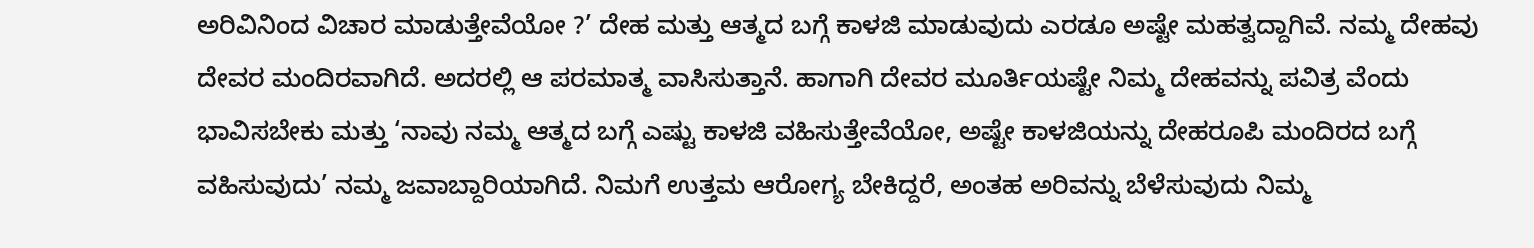ಅರಿವಿನಿಂದ ವಿಚಾರ ಮಾಡುತ್ತೇವೆಯೋ ?’ ದೇಹ ಮತ್ತು ಆತ್ಮದ ಬಗ್ಗೆ ಕಾಳಜಿ ಮಾಡುವುದು ಎರಡೂ ಅಷ್ಟೇ ಮಹತ್ವದ್ದಾಗಿವೆ. ನಮ್ಮ ದೇಹವು ದೇವರ ಮಂದಿರವಾಗಿದೆ. ಅದರಲ್ಲಿ ಆ ಪರಮಾತ್ಮ ವಾಸಿಸುತ್ತಾನೆ. ಹಾಗಾಗಿ ದೇವರ ಮೂರ್ತಿಯಷ್ಟೇ ನಿಮ್ಮ ದೇಹವನ್ನು ಪವಿತ್ರ ವೆಂದು ಭಾವಿಸಬೇಕು ಮತ್ತು ‘ನಾವು ನಮ್ಮ ಆತ್ಮದ ಬಗ್ಗೆ ಎಷ್ಟು ಕಾಳಜಿ ವಹಿಸುತ್ತೇವೆಯೋ, ಅಷ್ಟೇ ಕಾಳಜಿಯನ್ನು ದೇಹರೂಪಿ ಮಂದಿರದ ಬಗ್ಗೆ ವಹಿಸುವುದು’ ನಮ್ಮ ಜವಾಬ್ದಾರಿಯಾಗಿದೆ. ನಿಮಗೆ ಉತ್ತಮ ಆರೋಗ್ಯ ಬೇಕಿದ್ದರೆ, ಅಂತಹ ಅರಿವನ್ನು ಬೆಳೆಸುವುದು ನಿಮ್ಮ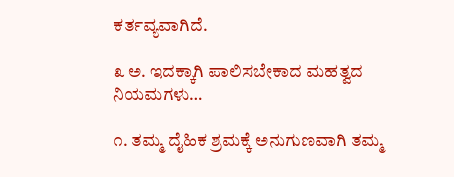ಕರ್ತವ್ಯವಾಗಿದೆ.

೩ ಅ. ಇದಕ್ಕಾಗಿ ಪಾಲಿಸಬೇಕಾದ ಮಹತ್ವದ ನಿಯಮಗಳು…

೧. ತಮ್ಮ ದೈಹಿಕ ಶ್ರಮಕ್ಕೆ ಅನುಗುಣವಾಗಿ ತಮ್ಮ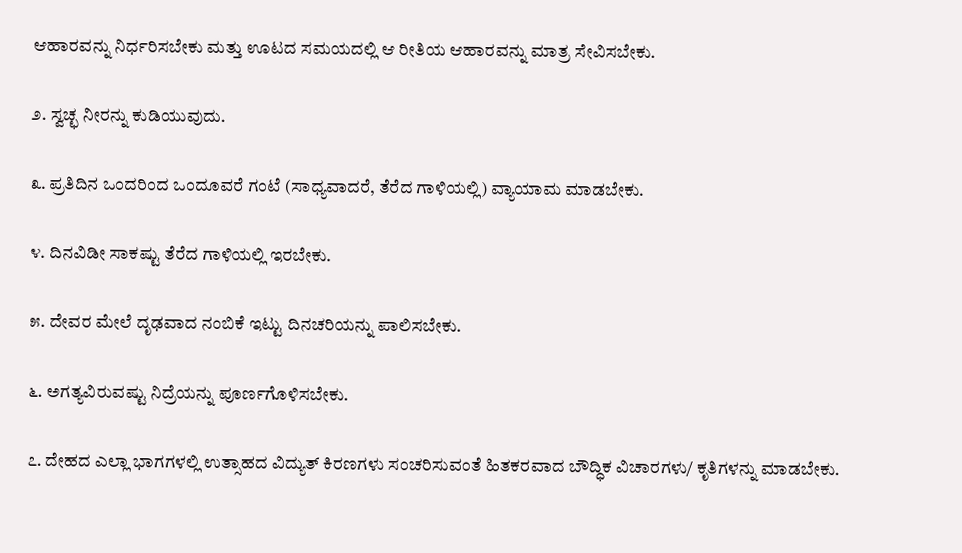ಆಹಾರವನ್ನು ನಿರ್ಧರಿಸಬೇಕು ಮತ್ತು ಊಟದ ಸಮಯದಲ್ಲಿ ಆ ರೀತಿಯ ಆಹಾರವನ್ನು ಮಾತ್ರ ಸೇವಿಸಬೇಕು.

೨. ಸ್ವಚ್ಛ ನೀರನ್ನು ಕುಡಿಯುವುದು.

೩. ಪ್ರತಿದಿನ ಒಂದರಿಂದ ಒಂದೂವರೆ ಗಂಟೆ (ಸಾಧ್ಯವಾದರೆ, ತೆರೆದ ಗಾಳಿಯಲ್ಲಿ) ವ್ಯಾಯಾಮ ಮಾಡಬೇಕು.

೪. ದಿನವಿಡೀ ಸಾಕಷ್ಟು ತೆರೆದ ಗಾಳಿಯಲ್ಲಿ ಇರಬೇಕು.

೫. ದೇವರ ಮೇಲೆ ದೃಢವಾದ ನಂಬಿಕೆ ಇಟ್ಟು ದಿನಚರಿಯನ್ನು ಪಾಲಿಸಬೇಕು.

೬. ಅಗತ್ಯವಿರುವಷ್ಟು ನಿದ್ರೆಯನ್ನು ಪೂರ್ಣಗೊಳಿಸಬೇಕು.

೭. ದೇಹದ ಎಲ್ಲಾ ಭಾಗಗಳಲ್ಲಿ ಉತ್ಸಾಹದ ವಿದ್ಯುತ್ ಕಿರಣಗಳು ಸಂಚರಿಸುವಂತೆ ಹಿತಕರವಾದ ಬೌದ್ಧಿಕ ವಿಚಾರಗಳು/ ಕೃತಿಗಳನ್ನು ಮಾಡಬೇಕು.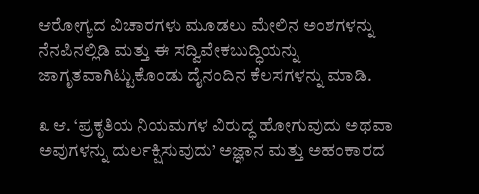ಆರೋಗ್ಯದ ವಿಚಾರಗಳು ಮೂಡಲು ಮೇಲಿನ ಅಂಶಗಳನ್ನು ನೆನಪಿನಲ್ಲಿಡಿ ಮತ್ತು ಈ ಸದ್ವಿವೇಕಬುದ್ಧಿಯನ್ನು ಜಾಗೃತವಾಗಿಟ್ಟುಕೊಂಡು ದೈನಂದಿನ ಕೆಲಸಗಳನ್ನು ಮಾಡಿ.

೩ ಆ. ‘ಪ್ರಕೃತಿಯ ನಿಯಮಗಳ ವಿರುದ್ಧ ಹೋಗುವುದು ಅಥವಾ ಅವುಗಳನ್ನು ದುರ್ಲಕ್ಷಿಸುವುದು’ ಅಜ್ಞಾನ ಮತ್ತು ಅಹಂಕಾರದ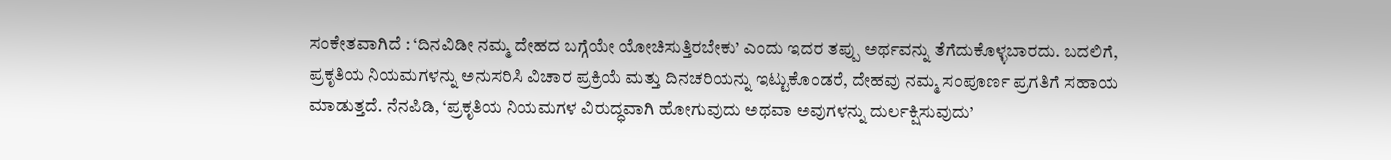ಸಂಕೇತವಾಗಿದೆ : ‘ದಿನವಿಡೀ ನಮ್ಮ ದೇಹದ ಬಗ್ಗೆಯೇ ಯೋಚಿಸುತ್ತಿರಬೇಕು’ ಎಂದು ಇದರ ತಪ್ಪು ಅರ್ಥವನ್ನು ತೆಗೆದುಕೊಳ್ಳಬಾರದು. ಬದಲಿಗೆ, ಪ್ರಕೃತಿಯ ನಿಯಮಗಳನ್ನು ಅನುಸರಿಸಿ ವಿಚಾರ ಪ್ರಕ್ರಿಯೆ ಮತ್ತು ದಿನಚರಿಯನ್ನು ಇಟ್ಟುಕೊಂಡರೆ, ದೇಹವು ನಮ್ಮ ಸಂಪೂರ್ಣ ಪ್ರಗತಿಗೆ ಸಹಾಯ ಮಾಡುತ್ತದೆ. ನೆನಪಿಡಿ, ‘ಪ್ರಕೃತಿಯ ನಿಯಮಗಳ ವಿರುದ್ಧವಾಗಿ ಹೋಗುವುದು ಅಥವಾ ಅವುಗಳನ್ನು ದುರ್ಲಕ್ಷಿಸುವುದು’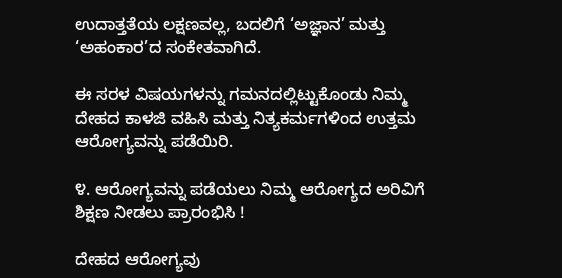ಉದಾತ್ತತೆಯ ಲಕ್ಷಣವಲ್ಲ, ಬದಲಿಗೆ ‘ಅಜ್ಞಾನ’ ಮತ್ತು ‘ಅಹಂಕಾರ’ದ ಸಂಕೇತವಾಗಿದೆ.

ಈ ಸರಳ ವಿಷಯಗಳನ್ನು ಗಮನದಲ್ಲಿಟ್ಟುಕೊಂಡು ನಿಮ್ಮ ದೇಹದ ಕಾಳಜಿ ವಹಿಸಿ ಮತ್ತು ನಿತ್ಯಕರ್ಮಗಳಿಂದ ಉತ್ತಮ ಆರೋಗ್ಯವನ್ನು ಪಡೆಯಿರಿ.

೪. ಆರೋಗ್ಯವನ್ನು ಪಡೆಯಲು ನಿಮ್ಮ ಆರೋಗ್ಯದ ಅರಿವಿಗೆ ಶಿಕ್ಷಣ ನೀಡಲು ಪ್ರಾರಂಭಿಸಿ !

ದೇಹದ ಆರೋಗ್ಯವು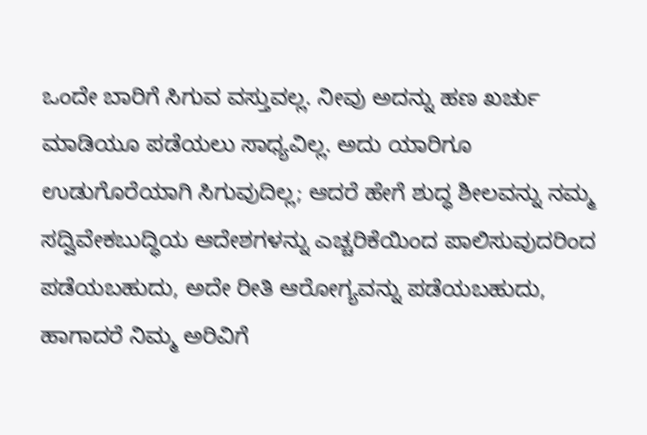ಒಂದೇ ಬಾರಿಗೆ ಸಿಗುವ ವಸ್ತುವಲ್ಲ. ನೀವು ಅದನ್ನು ಹಣ ಖರ್ಚು ಮಾಡಿಯೂ ಪಡೆಯಲು ಸಾಧ್ಯವಿಲ್ಲ. ಅದು ಯಾರಿಗೂ ಉಡುಗೊರೆಯಾಗಿ ಸಿಗುವುದಿಲ್ಲ; ಆದರೆ ಹೇಗೆ ಶುದ್ಧ ಶೀಲವನ್ನು ನಮ್ಮ ಸದ್ವಿವೇಕಬುದ್ಧಿಯ ಆದೇಶಗಳನ್ನು ಎಚ್ಚರಿಕೆಯಿಂದ ಪಾಲಿಸುವುದರಿಂದ ಪಡೆಯಬಹುದು, ಅದೇ ರೀತಿ ಆರೋಗ್ಯವನ್ನು ಪಡೆಯಬಹುದು, ಹಾಗಾದರೆ ನಿಮ್ಮ ಅರಿವಿಗೆ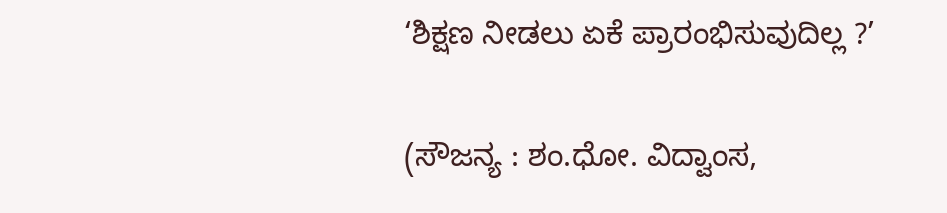‘ಶಿಕ್ಷಣ ನೀಡಲು ಏಕೆ ಪ್ರಾರಂಭಿಸುವುದಿಲ್ಲ ?’

(ಸೌಜನ್ಯ : ಶಂ.ಧೋ. ವಿದ್ವಾಂಸ,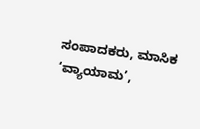ಸಂಪಾದಕರು, ಮಾಸಿಕ ‘ವ್ಯಾಯಾಮ’,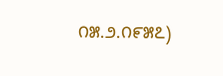೧೫.೨.೧೯೫೭)